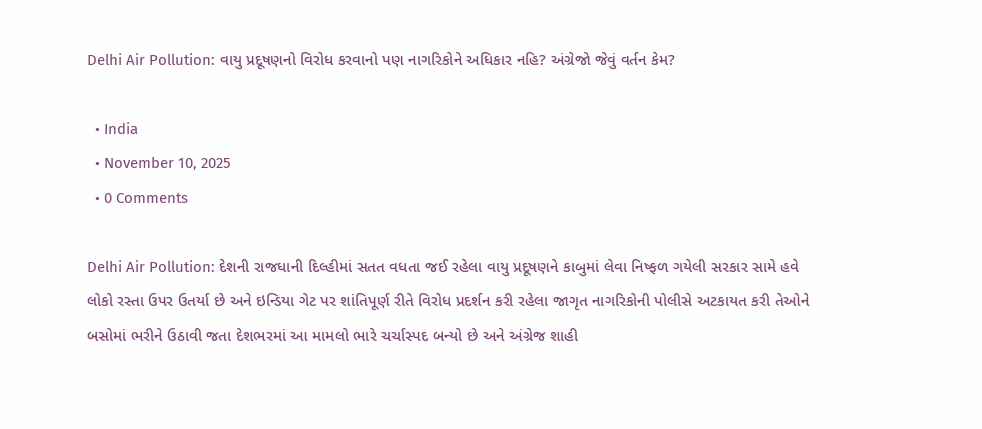Delhi Air Pollution: વાયુ પ્રદૂષણનો વિરોધ કરવાનો પણ નાગરિકોને અધિકાર નહિ? અંગ્રેજો જેવું વર્તન કેમ?

  • India
  • November 10, 2025
  • 0 Comments

Delhi Air Pollution: દેશની રાજધાની દિલ્હીમાં સતત વધતા જઈ રહેલા વાયુ પ્રદૂષણને કાબુમાં લેવા નિષ્ફળ ગયેલી સરકાર સામે હવે લોકો રસ્તા ઉપર ઉતર્યા છે અને ઇન્ડિયા ગેટ પર શાંતિપૂર્ણ રીતે વિરોધ પ્રદર્શન કરી રહેલા જાગૃત નાગરિકોની પોલીસે અટકાયત કરી તેઓને બસોમાં ભરીને ઉઠાવી જતા દેશભરમાં આ મામલો ભારે ચર્ચાસ્પદ બન્યો છે અને અંગ્રેજ શાહી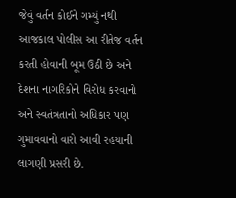જેવું વર્તન કોઈને ગમ્યું નથી આજકાલ પોલીસ આ રીતેજ વર્તન કરતી હોવાની બૂમ ઉઠી છે અને દેશના નાગરિકોને વિરોધ કરવાનો અને સ્વતંત્રતાનો અધિકાર પણ ગુમાવવાનો વારો આવી રહયાની લાગણી પ્રસરી છે.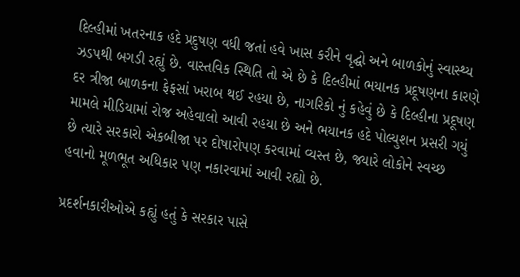દિલ્હીમાં ખતરનાક હદે પ્રદુષણ વધી જતાં હવે ખાસ કરીને વૃદ્ઘો અને બાળકોનું સ્વાસ્થ્ય ઝડપથી બગડી રહ્યું છે. વાસ્તવિક સ્થિતિ તો એ છે કે દિલ્હીમાં ભયાનક પ્રદૂષણના કારણે દર ત્રીજા બાળકના ફેફસાં ખરાબ થઈ રહયા છે, નાગરિકો નું કહેવું છે કે દિલ્હીના પ્રદૂષણ મામલે મીડિયામાં રોજ અહેવાલો આવી રહયા છે અને ભયાનક હદે પોલ્યુશન પ્રસરી ગયું છે ત્યારે સરકારો એકબીજા પર દોષારોપણ કરવામાં વ્યસ્ત છે, જ્યારે લોકોને સ્વચ્છ હવાનો મૂળભૂત અધિકાર પણ નકારવામાં આવી રહ્યો છે.

પ્રદર્શનકારીઓએ કહ્યું હતું કે સરકાર પાસે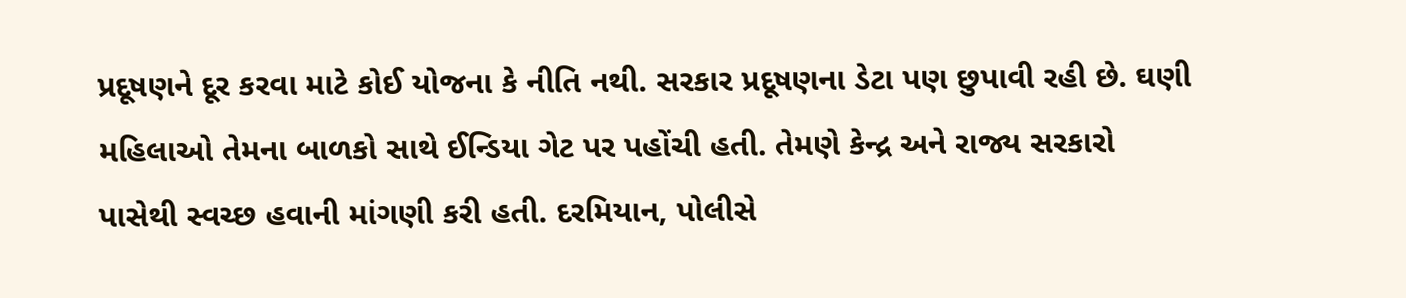પ્રદૂષણને દૂર કરવા માટે કોઈ યોજના કે નીતિ નથી. સરકાર પ્રદૂષણના ડેટા પણ છુપાવી રહી છે. ઘણી મહિલાઓ તેમના બાળકો સાથે ઈન્ડિયા ગેટ પર પહોંચી હતી. તેમણે કેન્દ્ર અને રાજ્ય સરકારો પાસેથી સ્વચ્છ હવાની માંગણી કરી હતી. દરમિયાન, પોલીસે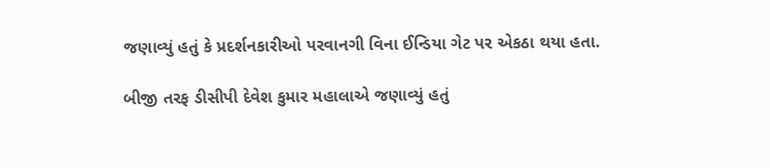જણાવ્યું હતું કે પ્રદર્શનકારીઓ પરવાનગી વિના ઈન્ડિયા ગેટ પર એકઠા થયા હતા.

બીજી તરફ ડીસીપી દેવેશ કુમાર મહાલાએ જણાવ્યું હતું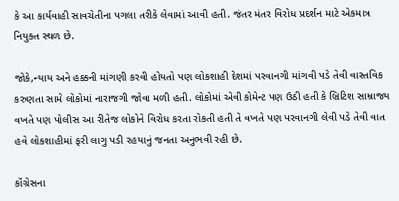કે આ કાર્યવાહી સાવચેતીના પગલા તરીકે લેવામાં આવી હતી. જંતર મંતર વિરોધ પ્રદર્શન માટે એકમાત્ર નિયુક્ત સ્થળ છે.

જોકે,ન્યાય અને હક્કની માંગણી કરવી હોયતો પણ લોકશાહી દેશમાં પરવાનગી માંગવી પડે તેવી વાસ્તવિક કરુણતા સામે લોકોમાં નારાજગી જોવા મળી હતી. લોકોમાં એવી કોમેન્ટ પણ ઉઠી હતી કે બ્રિટિશ સામ્રાજ્ય વખતે પણ પોલીસ આ રીતેજ લોકોને વિરોધ કરતા રોકતી હતી તે વખતે પણ પરવાનગી લેવી પડે તેવી વાત હવે લોકશાહીમાં ફરી લાગુ પડી રહયાનું જનતા અનુભવી રહી છે.

કૉંગ્રેસના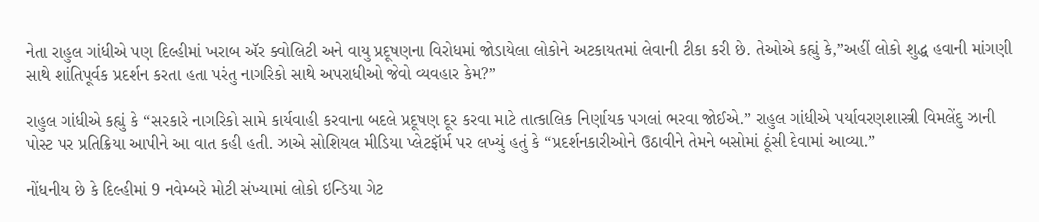નેતા રાહુલ ગાંધીએ પણ દિલ્હીમાં ખરાબ ઍર ક્વોલિટી અને વાયુ પ્રદૂષણના વિરોધમાં જોડાયેલા લોકોને અટકાયતમાં લેવાની ટીકા કરી છે. તેઓએ કહ્યું કે,”અહીં લોકો શુદ્ધ હવાની માંગણી સાથે શાંતિપૂર્વક પ્રદર્શન કરતા હતા પરંતુ નાગરિકો સાથે અપરાધીઓ જેવો વ્યવહાર કેમ?”

રાહુલ ગાંધીએ કહ્યું કે “સરકારે નાગરિકો સામે કાર્યવાહી કરવાના બદલે પ્રદૂષણ દૂર કરવા માટે તાત્કાલિક નિર્ણાયક પગલાં ભરવા જોઈએ.” રાહુલ ગાંધીએ પર્યાવરણશાસ્ત્રી વિમલેંદુ ઝાની પોસ્ટ પર પ્રતિક્રિયા આપીને આ વાત કહી હતી. ઝાએ સોશિયલ મીડિયા પ્લેટફૉર્મ પર લખ્યું હતું કે “પ્રદર્શનકારીઓને ઉઠાવીને તેમને બસોમાં ઠૂંસી દેવામાં આવ્યા.”

નોંધનીય છે કે દિલ્હીમાં 9 નવેમ્બરે મોટી સંખ્યામાં લોકો ઇન્ડિયા ગેટ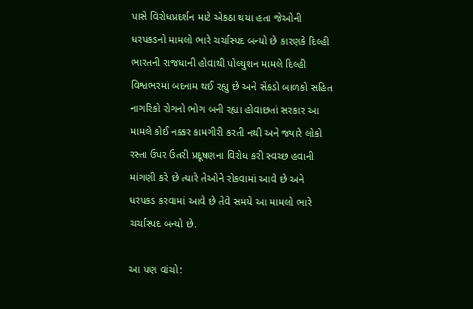પાસે વિરોધપ્રદર્શન માટે એકઠા થયા હતા જેઓની ધરપકડનો મામલો ભારે ચર્ચાસ્પદ બન્યો છે કારણકે દિલ્હી ભારતની રાજધાની હોવાથી પોલ્યુશન મામલે દિલ્હી વિશ્વભરમાં બદનામ થઈ રહ્યુ છે અને સેંકડો બાળકો સહિત નાગરિકો રોગનો ભોગ બની રહ્યા હોવાછતાં સરકાર આ મામલે કોઈ નક્કર કામગીરી કરતી નથી અને જ્યારે લોકો રસ્તા ઉપર ઉતરી પ્રદૂષણના વિરોધ કરી સ્વચ્છ હવાની માંગણી કરે છે ત્યારે તેઓને રોકવામાં આવે છે અને ધરપકડ કરવામાં આવે છે તેવે સમયે આ મામલો ભારે ચર્ચાસ્પદ બન્યો છે.

આ પણ વાંચો: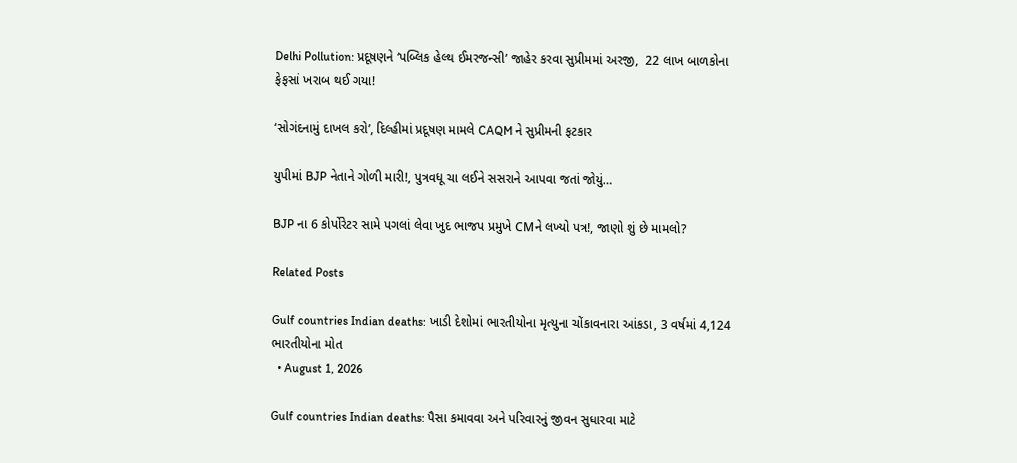Delhi Pollution: પ્રદૂષણને ‘પબ્લિક હેલ્થ ઈમરજન્સી’ જાહેર કરવા સુપ્રીમમાં અરજી,  22 લાખ બાળકોના ફેફસાં ખરાબ થઈ ગયા!

‘સોગંદનામું દાખલ કરો’, દિલ્હીમાં પ્રદૂષણ મામલે CAQM ને સુપ્રીમની ફટકાર

યુપીમાં BJP નેતાને ગોળી મારી!, પુત્રવધૂ ચા લઈને સસરાને આપવા જતાં જોયું…

BJP ના 6 કોર્પોરેટર સામે પગલાં લેવા ખુદ ભાજપ પ્રમુખે CMને લખ્યો પત્ર!, જાણો શું છે મામલો?

Related Posts

Gulf countries Indian deaths: ખાડી દેશોમાં ભારતીયોના મૃત્યુના ચોંકાવનારા આંકડા, 3 વર્ષમાં 4,124 ભારતીયોના મોત
  • August 1, 2026

Gulf countries Indian deaths: પૈસા કમાવવા અને પરિવારનું જીવન સુધારવા માટે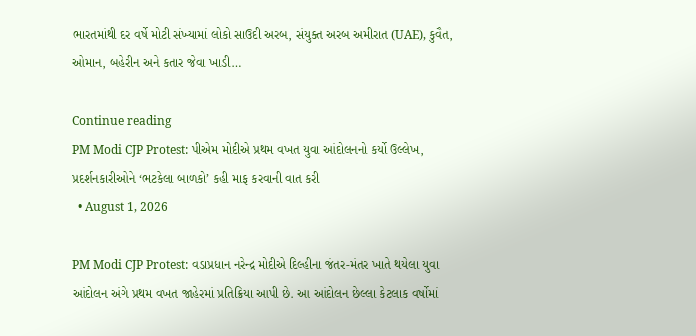ભારતમાંથી દર વર્ષે મોટી સંખ્યામાં લોકો સાઉદી અરબ, સંયુક્ત અરબ અમીરાત (UAE), કુવૈત, ઓમાન, બહેરીન અને કતાર જેવા ખાડી…

Continue reading
PM Modi CJP Protest: પીએમ મોદીએ પ્રથમ વખત યુવા આંદોલનનો કર્યો ઉલ્લેખ, પ્રદર્શનકારીઓને ‘ભટકેલા બાળકો’ કહી માફ કરવાની વાત કરી
  • August 1, 2026

PM Modi CJP Protest: વડાપ્રધાન નરેન્દ્ર મોદીએ દિલ્હીના જંતર-મંતર ખાતે થયેલા યુવા આંદોલન અંગે પ્રથમ વખત જાહેરમાં પ્રતિક્રિયા આપી છે. આ આંદોલન છેલ્લા કેટલાક વર્ષોમાં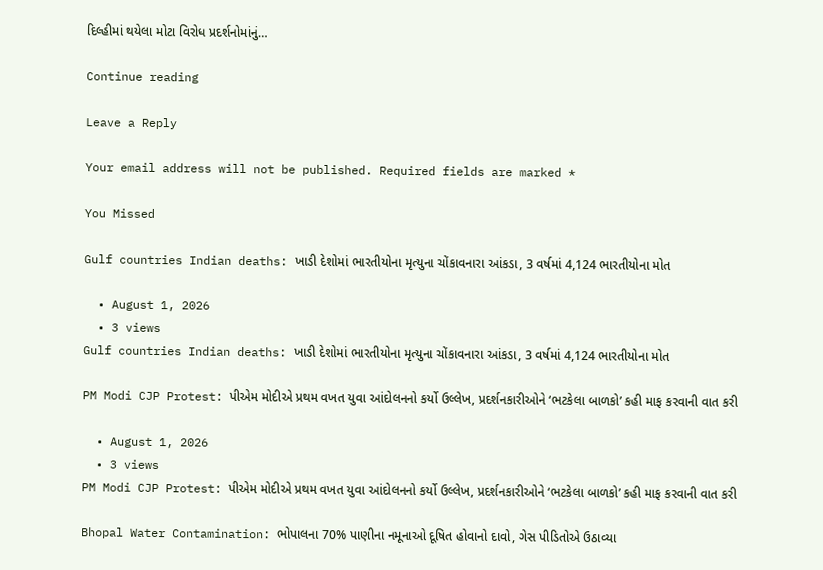દિલ્હીમાં થયેલા મોટા વિરોધ પ્રદર્શનોમાંનું…

Continue reading

Leave a Reply

Your email address will not be published. Required fields are marked *

You Missed

Gulf countries Indian deaths: ખાડી દેશોમાં ભારતીયોના મૃત્યુના ચોંકાવનારા આંકડા, 3 વર્ષમાં 4,124 ભારતીયોના મોત

  • August 1, 2026
  • 3 views
Gulf countries Indian deaths: ખાડી દેશોમાં ભારતીયોના મૃત્યુના ચોંકાવનારા આંકડા, 3 વર્ષમાં 4,124 ભારતીયોના મોત

PM Modi CJP Protest: પીએમ મોદીએ પ્રથમ વખત યુવા આંદોલનનો કર્યો ઉલ્લેખ, પ્રદર્શનકારીઓને ‘ભટકેલા બાળકો’ કહી માફ કરવાની વાત કરી

  • August 1, 2026
  • 3 views
PM Modi CJP Protest: પીએમ મોદીએ પ્રથમ વખત યુવા આંદોલનનો કર્યો ઉલ્લેખ, પ્રદર્શનકારીઓને ‘ભટકેલા બાળકો’ કહી માફ કરવાની વાત કરી

Bhopal Water Contamination: ભોપાલના 70% પાણીના નમૂનાઓ દૂષિત હોવાનો દાવો, ગેસ પીડિતોએ ઉઠાવ્યા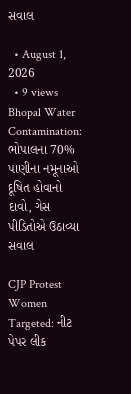સવાલ

  • August 1, 2026
  • 9 views
Bhopal Water Contamination: ભોપાલના 70% પાણીના નમૂનાઓ દૂષિત હોવાનો દાવો, ગેસ પીડિતોએ ઉઠાવ્યા સવાલ

CJP Protest Women Targeted: નીટ પેપર લીક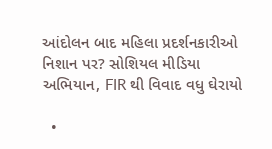આંદોલન બાદ મહિલા પ્રદર્શનકારીઓ નિશાન પર? સોશિયલ મીડિયા અભિયાન, FIR થી વિવાદ વધુ ઘેરાયો

  •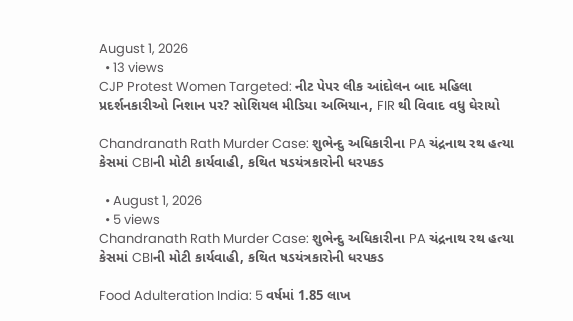August 1, 2026
  • 13 views
CJP Protest Women Targeted: નીટ પેપર લીક આંદોલન બાદ મહિલા પ્રદર્શનકારીઓ નિશાન પર? સોશિયલ મીડિયા અભિયાન, FIR થી વિવાદ વધુ ઘેરાયો

Chandranath Rath Murder Case: શુભેન્દુ અધિકારીના PA ચંદ્રનાથ રથ હત્યા કેસમાં CBIની મોટી કાર્યવાહી, કથિત ષડયંત્રકારોની ધરપકડ

  • August 1, 2026
  • 5 views
Chandranath Rath Murder Case: શુભેન્દુ અધિકારીના PA ચંદ્રનાથ રથ હત્યા કેસમાં CBIની મોટી કાર્યવાહી, કથિત ષડયંત્રકારોની ધરપકડ

Food Adulteration India: 5 વર્ષમાં 1.85 લાખ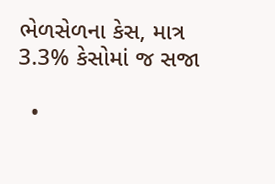ભેળસેળના કેસ, માત્ર 3.3% કેસોમાં જ સજા

  •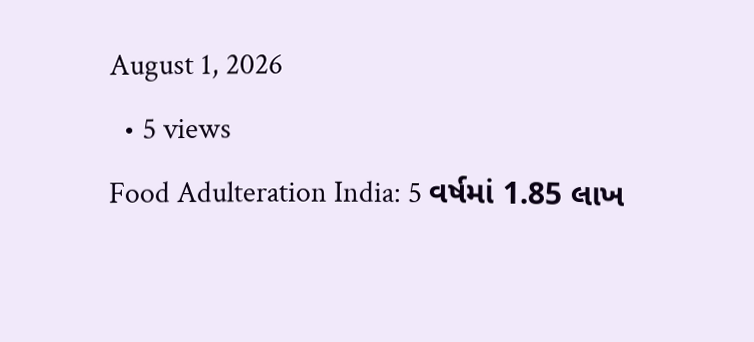August 1, 2026
  • 5 views
Food Adulteration India: 5 વર્ષમાં 1.85 લાખ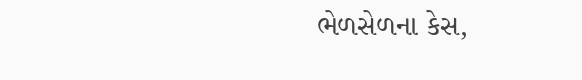ભેળસેળના કેસ,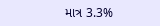માત્ર 3.3%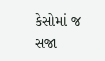કેસોમાં જ સજા